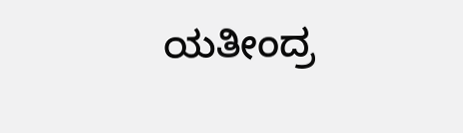ಯತೀಂದ್ರ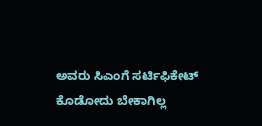ಅವರು ಸಿಎಂಗೆ ಸರ್ಟಿಫಿಕೇಟ್ ಕೊಡೋದು ಬೇಕಾಗಿಲ್ಲ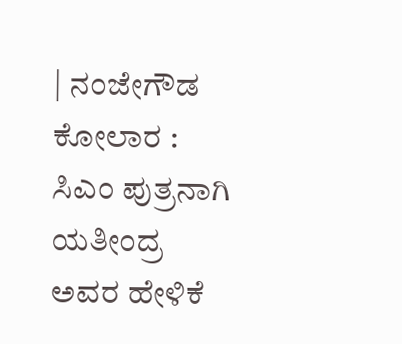| ನಂಜೇಗೌಡ
ಕೋಲಾರ : ಸಿಎಂ ಪುತ್ರನಾಗಿ ಯತೀಂದ್ರ ಅವರ ಹೇಳಿಕೆ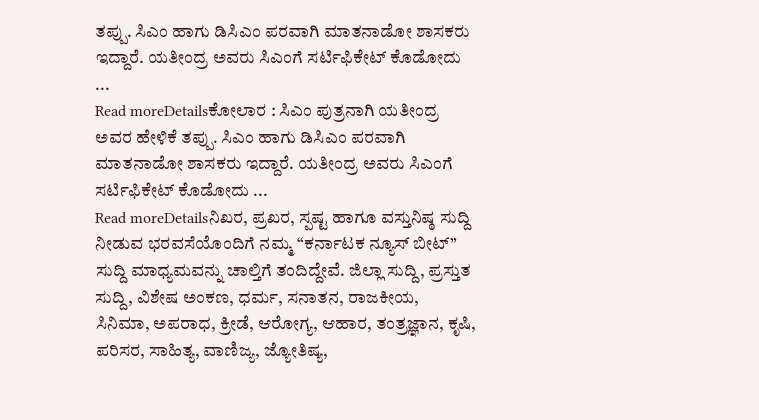ತಪ್ಪು. ಸಿಎಂ ಹಾಗು ಡಿಸಿಎಂ ಪರವಾಗಿ ಮಾತನಾಡೋ ಶಾಸಕರು ಇದ್ದಾರೆ. ಯತೀಂದ್ರ ಅವರು ಸಿಎಂಗೆ ಸರ್ಟಿಫಿಕೇಟ್ ಕೊಡೋದು ...
Read moreDetailsಕೋಲಾರ : ಸಿಎಂ ಪುತ್ರನಾಗಿ ಯತೀಂದ್ರ ಅವರ ಹೇಳಿಕೆ ತಪ್ಪು. ಸಿಎಂ ಹಾಗು ಡಿಸಿಎಂ ಪರವಾಗಿ ಮಾತನಾಡೋ ಶಾಸಕರು ಇದ್ದಾರೆ. ಯತೀಂದ್ರ ಅವರು ಸಿಎಂಗೆ ಸರ್ಟಿಫಿಕೇಟ್ ಕೊಡೋದು ...
Read moreDetailsನಿಖರ, ಪ್ರಖರ, ಸ್ಪಷ್ಟ ಹಾಗೂ ವಸ್ತುನಿಷ್ಠ ಸುದ್ದಿ ನೀಡುವ ಭರವಸೆಯೊಂದಿಗೆ ನಮ್ಮ “ಕರ್ನಾಟಕ ನ್ಯೂಸ್ ಬೀಟ್” ಸುದ್ದಿ ಮಾಧ್ಯಮವನ್ನು ಚಾಲ್ತಿಗೆ ತಂದಿದ್ದೇವೆ. ಜಿಲ್ಲಾ ಸುದ್ದಿ, ಪ್ರಸ್ತುತ ಸುದ್ದಿ, ವಿಶೇಷ ಅಂಕಣ, ಧರ್ಮ, ಸನಾತನ, ರಾಜಕೀಯ, ಸಿನಿಮಾ, ಅಪರಾಧ, ಕ್ರೀಡೆ, ಆರೋಗ್ಯ, ಆಹಾರ, ತಂತ್ರಜ್ಞಾನ, ಕೃಷಿ, ಪರಿಸರ, ಸಾಹಿತ್ಯ, ವಾಣಿಜ್ಯ, ಜ್ಯೋತಿಷ್ಯ,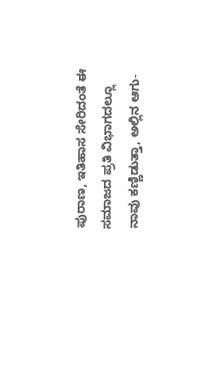ಪುರಾಣ, ಇತಿಹಾಸ ಸೇರಿದಂತೆ ಈ ಸಮಾಜದ ಪ್ರತಿ ವಿಭಾಗದಲ್ಲೂ ನಾವು ಕಣ್ಣಿಡುತ್ತಾ, ಅಲ್ಲಿನ ಆಗು-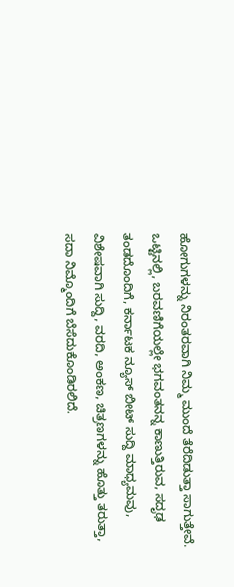ಹೋಗುಗಳನ್ನು ನಿರಂತರವಾಗಿ ನಿಮ್ಮ ಮುಂದೆ ತೆರೆದಿಡುತ್ತಾ ಸಾಗುತ್ತೇವೆ. ಒಟ್ಟಿನಲ್ಲಿ, ಬರವಣಿಗೆಯಲ್ಲೇ ಭಗವಂತನನ್ನ ಕಾಣುತ್ತಿರುವ, ಸದೃಢ ತಂಡದೊಂದಿಗೆ, ಕರ್ನಾಟಕ ನ್ಯೂಸ್ ಬೀಟ್ ಸುದ್ದಿ ಮಾಧ್ಯಮವು, ವಿಶೇಷವಾಗಿ ಸುದ್ದಿ, ವರದಿ, ಅಂಕಣ, ಚಿತ್ರಣಗಳನ್ನು ಹೊತ್ತು ತರುತ್ತಾ, ಸದಾ ನಿಮ್ಮೊಂದಿಗೆ ಬೆಸೆದುಕೊಂಡಿರಲಿದೆ.